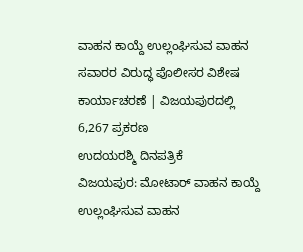ವಾಹನ ಕಾಯ್ದೆ ಉಲ್ಲಂಘಿಸುವ ವಾಹನ ಸವಾರರ ವಿರುದ್ಧ ಪೊಲೀಸರ ವಿಶೇಷ ಕಾರ್ಯಾಚರಣೆ | ವಿಜಯಪುರದಲ್ಲಿ 6,267 ಪ್ರಕರಣ
ಉದಯರಶ್ಮಿ ದಿನಪತ್ರಿಕೆ
ವಿಜಯಪುರ: ಮೋಟಾರ್ ವಾಹನ ಕಾಯ್ದೆ ಉಲ್ಲಂಘಿಸುವ ವಾಹನ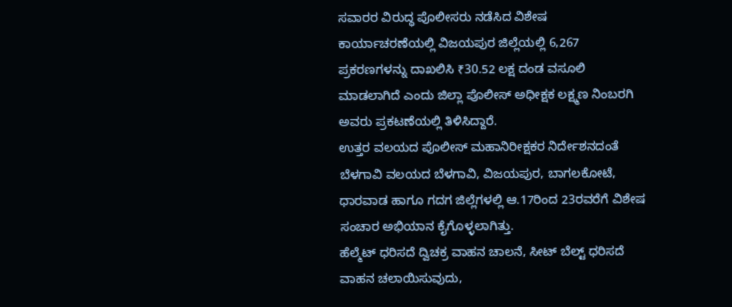ಸವಾರರ ವಿರುದ್ಧ ಪೊಲೀಸರು ನಡೆಸಿದ ವಿಶೇಷ ಕಾರ್ಯಾಚರಣೆಯಲ್ಲಿ ವಿಜಯಪುರ ಜಿಲ್ಲೆಯಲ್ಲಿ 6,267 ಪ್ರಕರಣಗಳನ್ನು ದಾಖಲಿಸಿ ₹30.52 ಲಕ್ಷ ದಂಡ ವಸೂಲಿ ಮಾಡಲಾಗಿದೆ ಎಂದು ಜಿಲ್ಲಾ ಪೊಲೀಸ್ ಅಧೀಕ್ಷಕ ಲಕ್ಷ್ಮಣ ನಿಂಬರಗಿ ಅವರು ಪ್ರಕಟಣೆಯಲ್ಲಿ ತಿಳಿಸಿದ್ದಾರೆ.
ಉತ್ತರ ವಲಯದ ಪೊಲೀಸ್ ಮಹಾನಿರೀಕ್ಷಕರ ನಿರ್ದೇಶನದಂತೆ ಬೆಳಗಾವಿ ವಲಯದ ಬೆಳಗಾವಿ, ವಿಜಯಪುರ, ಬಾಗಲಕೋಟೆ, ಧಾರವಾಡ ಹಾಗೂ ಗದಗ ಜಿಲ್ಲೆಗಳಲ್ಲಿ ಆ.17ರಿಂದ 23ರವರೆಗೆ ವಿಶೇಷ ಸಂಚಾರ ಅಭಿಯಾನ ಕೈಗೊಳ್ಳಲಾಗಿತ್ತು.
ಹೆಲ್ಮೆಟ್ ಧರಿಸದೆ ದ್ವಿಚಕ್ರ ವಾಹನ ಚಾಲನೆ, ಸೀಟ್ ಬೆಲ್ಟ್ ಧರಿಸದೆ ವಾಹನ ಚಲಾಯಿಸುವುದು,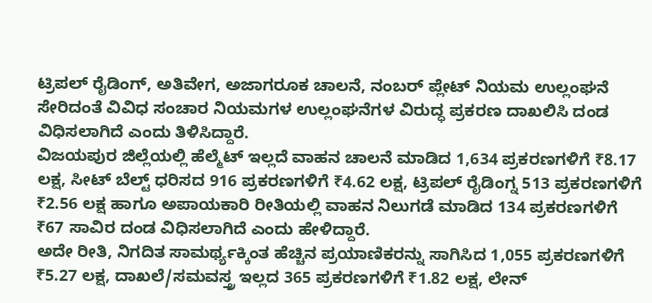ಟ್ರಿಪಲ್ ರೈಡಿಂಗ್, ಅತಿವೇಗ, ಅಜಾಗರೂಕ ಚಾಲನೆ, ನಂಬರ್ ಪ್ಲೇಟ್ ನಿಯಮ ಉಲ್ಲಂಘನೆ ಸೇರಿದಂತೆ ವಿವಿಧ ಸಂಚಾರ ನಿಯಮಗಳ ಉಲ್ಲಂಘನೆಗಳ ವಿರುದ್ಧ ಪ್ರಕರಣ ದಾಖಲಿಸಿ ದಂಡ ವಿಧಿಸಲಾಗಿದೆ ಎಂದು ತಿಳಿಸಿದ್ದಾರೆ.
ವಿಜಯಪುರ ಜಿಲ್ಲೆಯಲ್ಲಿ ಹೆಲ್ಮೆಟ್ ಇಲ್ಲದೆ ವಾಹನ ಚಾಲನೆ ಮಾಡಿದ 1,634 ಪ್ರಕರಣಗಳಿಗೆ ₹8.17 ಲಕ್ಷ, ಸೀಟ್ ಬೆಲ್ಟ್ ಧರಿಸದ 916 ಪ್ರಕರಣಗಳಿಗೆ ₹4.62 ಲಕ್ಷ, ಟ್ರಿಪಲ್ ರೈಡಿಂಗ್ನ 513 ಪ್ರಕರಣಗಳಿಗೆ ₹2.56 ಲಕ್ಷ ಹಾಗೂ ಅಪಾಯಕಾರಿ ರೀತಿಯಲ್ಲಿ ವಾಹನ ನಿಲುಗಡೆ ಮಾಡಿದ 134 ಪ್ರಕರಣಗಳಿಗೆ ₹67 ಸಾವಿರ ದಂಡ ವಿಧಿಸಲಾಗಿದೆ ಎಂದು ಹೇಳಿದ್ದಾರೆ.
ಅದೇ ರೀತಿ, ನಿಗದಿತ ಸಾಮರ್ಥ್ಯಕ್ಕಿಂತ ಹೆಚ್ಚಿನ ಪ್ರಯಾಣಿಕರನ್ನು ಸಾಗಿಸಿದ 1,055 ಪ್ರಕರಣಗಳಿಗೆ ₹5.27 ಲಕ್ಷ, ದಾಖಲೆ/ಸಮವಸ್ತ್ರ ಇಲ್ಲದ 365 ಪ್ರಕರಣಗಳಿಗೆ ₹1.82 ಲಕ್ಷ, ಲೇನ್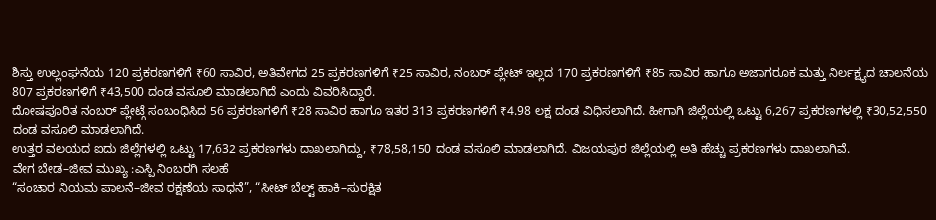ಶಿಸ್ತು ಉಲ್ಲಂಘನೆಯ 120 ಪ್ರಕರಣಗಳಿಗೆ ₹60 ಸಾವಿರ, ಅತಿವೇಗದ 25 ಪ್ರಕರಣಗಳಿಗೆ ₹25 ಸಾವಿರ, ನಂಬರ್ ಪ್ಲೇಟ್ ಇಲ್ಲದ 170 ಪ್ರಕರಣಗಳಿಗೆ ₹85 ಸಾವಿರ ಹಾಗೂ ಅಜಾಗರೂಕ ಮತ್ತು ನಿರ್ಲಕ್ಷ್ಯದ ಚಾಲನೆಯ 807 ಪ್ರಕರಣಗಳಿಗೆ ₹43,500 ದಂಡ ವಸೂಲಿ ಮಾಡಲಾಗಿದೆ ಎಂದು ವಿವರಿಸಿದ್ದಾರೆ.
ದೋಷಪೂರಿತ ನಂಬರ್ ಪ್ಲೇಟ್ಗೆ ಸಂಬಂಧಿಸಿದ 56 ಪ್ರಕರಣಗಳಿಗೆ ₹28 ಸಾವಿರ ಹಾಗೂ ಇತರ 313 ಪ್ರಕರಣಗಳಿಗೆ ₹4.98 ಲಕ್ಷ ದಂಡ ವಿಧಿಸಲಾಗಿದೆ. ಹೀಗಾಗಿ ಜಿಲ್ಲೆಯಲ್ಲಿ ಒಟ್ಟು 6,267 ಪ್ರಕರಣಗಳಲ್ಲಿ ₹30,52,550 ದಂಡ ವಸೂಲಿ ಮಾಡಲಾಗಿದೆ.
ಉತ್ತರ ವಲಯದ ಐದು ಜಿಲ್ಲೆಗಳಲ್ಲಿ ಒಟ್ಟು 17,632 ಪ್ರಕರಣಗಳು ದಾಖಲಾಗಿದ್ದು, ₹78,58,150 ದಂಡ ವಸೂಲಿ ಮಾಡಲಾಗಿದೆ. ವಿಜಯಪುರ ಜಿಲ್ಲೆಯಲ್ಲಿ ಅತಿ ಹೆಚ್ಚು ಪ್ರಕರಣಗಳು ದಾಖಲಾಗಿವೆ.
ವೇಗ ಬೇಡ–ಜೀವ ಮುಖ್ಯ :ಎಸ್ಪಿ ನಿಂಬರಗಿ ಸಲಹೆ
“ಸಂಚಾರ ನಿಯಮ ಪಾಲನೆ–ಜೀವ ರಕ್ಷಣೆಯ ಸಾಧನೆ”, “ಸೀಟ್ ಬೆಲ್ಟ್ ಹಾಕಿ–ಸುರಕ್ಷಿತ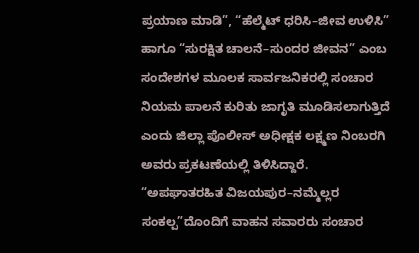ಪ್ರಯಾಣ ಮಾಡಿ”, “ಹೆಲ್ಮೆಟ್ ಧರಿಸಿ–ಜೀವ ಉಳಿಸಿ” ಹಾಗೂ “ಸುರಕ್ಷಿತ ಚಾಲನೆ–ಸುಂದರ ಜೀವನ” ಎಂಬ ಸಂದೇಶಗಳ ಮೂಲಕ ಸಾರ್ವಜನಿಕರಲ್ಲಿ ಸಂಚಾರ ನಿಯಮ ಪಾಲನೆ ಕುರಿತು ಜಾಗೃತಿ ಮೂಡಿಸಲಾಗುತ್ತಿದೆ ಎಂದು ಜಿಲ್ಲಾ ಪೊಲೀಸ್ ಅಧೀಕ್ಷಕ ಲಕ್ಷ್ಮಣ ನಿಂಬರಗಿ ಅವರು ಪ್ರಕಟಣೆಯಲ್ಲಿ ತಿಳಿಸಿದ್ದಾರೆ.
“ಅಪಘಾತರಹಿತ ವಿಜಯಪುರ–ನಮ್ಮೆಲ್ಲರ ಸಂಕಲ್ಪ”ದೊಂದಿಗೆ ವಾಹನ ಸವಾರರು ಸಂಚಾರ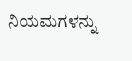ನಿಯಮಗಳನ್ನು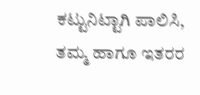ಕಟ್ಟುನಿಟ್ಟಾಗಿ ಪಾಲಿಸಿ, ತಮ್ಮ ಹಾಗೂ ಇತರರ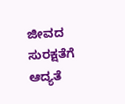ಜೀವದ ಸುರಕ್ಷತೆಗೆ ಆದ್ಯತೆ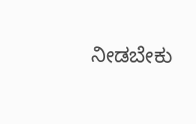ನೀಡಬೇಕು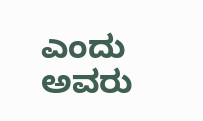ಎಂದು ಅವರು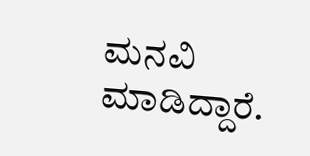ಮನವಿ ಮಾಡಿದ್ದಾರೆ.